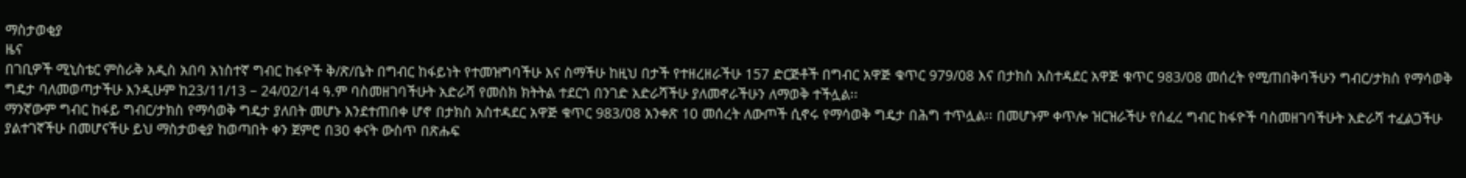ማስታወቂያ
ዜና
በገቢዎች ሚኒስቴር ምስራቅ አዲስ አበባ አነስተኛ ግብር ከፋዮች ቅ/ጽ/ቤት በግብር ከፋይነት የተመዝግባችሁ እና ስማችሁ ከዚህ በታች የተዘረዘራችሁ 157 ድርጅቶች በግብር አዋጅ ቁጥር 979/08 እና በታክስ አስተዳደር አዋጅ ቁጥር 983/08 መሰረት የሚጠበቅባችሁን ግብር/ታክስ የማሳወቅ ግዴታ ባለመወጣታችሁ እንዲሁም ከ23/11/13 – 24/02/14 ዓ.ም ባስመዘገባችሁት አድራሻ የመስክ ክትትል ተደርጎ በንገድ አድራሻችሁ ያለመኖራችሁን ለማወቅ ተችሏል፡፡
ማንኛውም ግብር ከፋይ ግብር/ታክስ የማሳወቅ ግዴታ ያለበት መሆኑ እንደተጠበቀ ሆኖ በታክስ አስተዳደር አዋጅ ቁጥር 983/08 አንቀጽ 10 መሰረት ለውጦች ሲኖሩ የማሳወቅ ግዴታ በሕግ ተጥሏል፡፡ በመሆኑም ቀጥሎ ዝርዝራችሁ የሰፈረ ግብር ከፋዮች ባስመዘገባችሁት አድራሻ ተፈልጋችሁ ያልተገኛችሁ በመሆናችሁ ይህ ማስታወቂያ ከወጣበት ቀን ጀምሮ በ30 ቀናት ውስጥ በጽሑፍ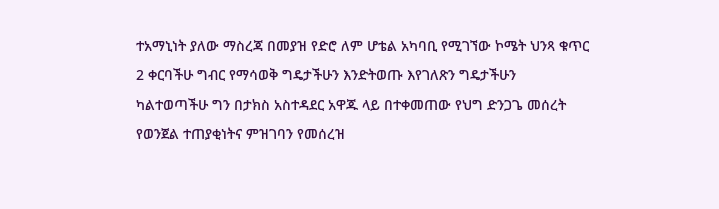ተአማኒነት ያለው ማስረጃ በመያዝ የድሮ ለም ሆቴል አካባቢ የሚገኘው ኮሜት ህንጻ ቁጥር 2 ቀርባችሁ ግብር የማሳወቅ ግዴታችሁን እንድትወጡ እየገለጽን ግዴታችሁን ካልተወጣችሁ ግን በታክስ አስተዳደር አዋጁ ላይ በተቀመጠው የህግ ድንጋጌ መሰረት የወንጀል ተጠያቂነትና ምዝገባን የመሰረዝ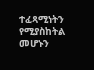ተፈጻሚነትን የሚያስከትል መሆኑን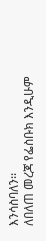እንሳስባለን፡፡
ለበለጠ መረጃ የፌስቡክ እንዲሁም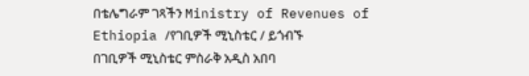በቴሌግራም ገጻችን Ministry of Revenues of Ethiopia /የገቢዎች ሚኒስቴር / ይጎብኙ
በገቢዎች ሚኒስቴር ምስራቅ አዲስ አበባ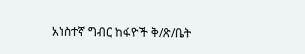አነስተኛ ግብር ከፋዮች ቅ/ጽ/ቤት